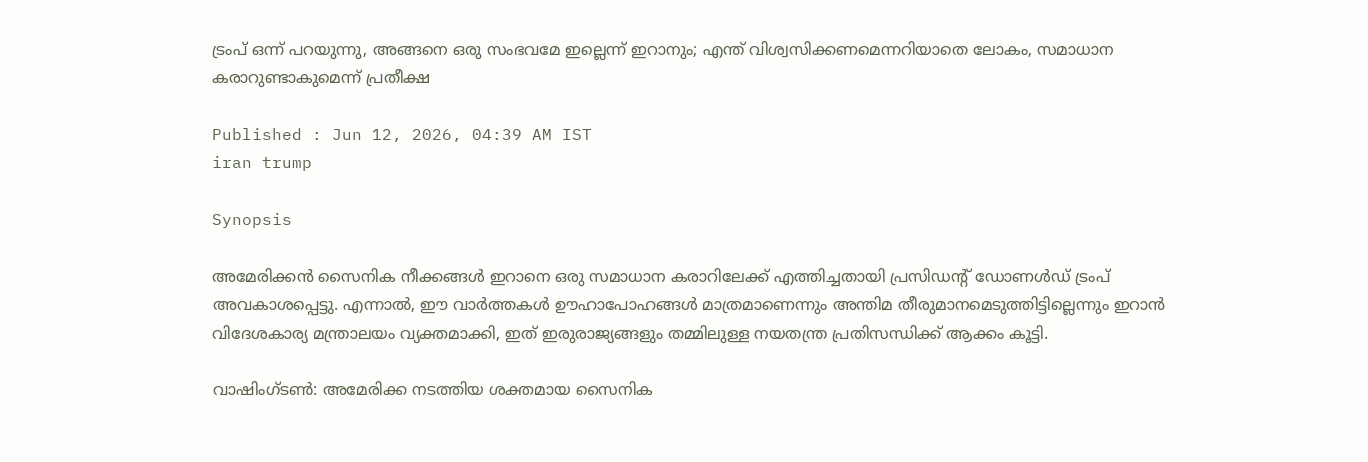ട്രംപ് ഒന്ന് പറയുന്നു, അങ്ങനെ ഒരു സംഭവമേ ഇല്ലെന്ന് ഇറാനും; എന്ത് വിശ്വസിക്കണമെന്നറിയാതെ ലോകം, സമാധാന കരാറുണ്ടാകുമെന്ന് പ്രതീക്ഷ

Published : Jun 12, 2026, 04:39 AM IST
iran trump

Synopsis

അമേരിക്കൻ സൈനിക നീക്കങ്ങൾ ഇറാനെ ഒരു സമാധാന കരാറിലേക്ക് എത്തിച്ചതായി പ്രസിഡന്‍റ് ഡോണൾഡ് ട്രംപ് അവകാശപ്പെട്ടു. എന്നാൽ, ഈ വാർത്തകൾ ഊഹാപോഹങ്ങൾ മാത്രമാണെന്നും അന്തിമ തീരുമാനമെടുത്തിട്ടില്ലെന്നും ഇറാൻ വിദേശകാര്യ മന്ത്രാലയം വ്യക്തമാക്കി, ഇത് ഇരുരാജ്യങ്ങളും തമ്മിലുള്ള നയതന്ത്ര പ്രതിസന്ധിക്ക് ആക്കം കൂട്ടി.

വാഷിംഗ്ടൺ: അമേരിക്ക നടത്തിയ ശക്തമായ സൈനിക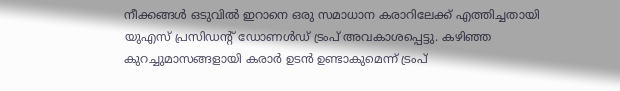നീക്കങ്ങൾ ഒടുവിൽ ഇറാനെ ഒരു സമാധാന കരാറിലേക്ക് എത്തിച്ചതായി യുഎസ് പ്രസിഡന്‍റ് ഡോണൾഡ് ട്രംപ് അവകാശപ്പെട്ടു. കഴിഞ്ഞ കുറച്ചുമാസങ്ങളായി കരാർ ഉടൻ ഉണ്ടാകുമെന്ന് ട്രംപ്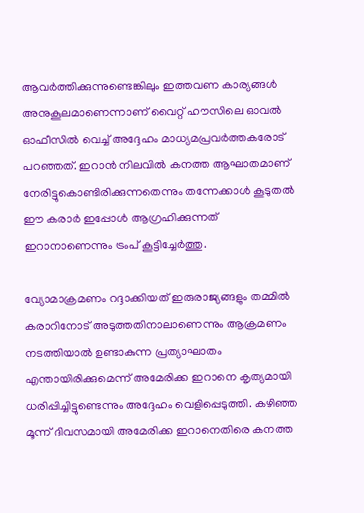ആവർത്തിക്കുന്നുണ്ടെങ്കിലും ഇത്തവണ കാര്യങ്ങൾ അനുകൂലമാണെന്നാണ് വൈറ്റ് ഹൗസിലെ ഓവൽ ഓഫീസിൽ വെച്ച് അദ്ദേഹം മാധ്യമപ്രവർത്തകരോട് പറഞ്ഞത്. ഇറാൻ നിലവിൽ കനത്ത ആഘാതമാണ് നേരിട്ടുകൊണ്ടിരിക്കുന്നതെന്നും തന്നേക്കാൾ കൂടുതൽ ഈ കരാർ ഇപ്പോൾ ആഗ്രഹിക്കുന്നത് ഇറാനാണെന്നും ട്രംപ് കൂട്ടിച്ചേർത്തു.

വ്യോമാക്രമണം റദ്ദാക്കിയത് ഇരുരാജ്യങ്ങളും തമ്മിൽ കരാറിനോട് അടുത്തതിനാലാണെന്നും ആക്രമണം നടത്തിയാൽ ഉണ്ടാകുന്ന പ്രത്യാഘാതം എന്തായിരിക്കുമെന്ന് അമേരിക്ക ഇറാനെ കൃത്യമായി ധരിപ്പിച്ചിട്ടുണ്ടെന്നും അദ്ദേഹം വെളിപ്പെടുത്തി. കഴിഞ്ഞ മൂന്ന് ദിവസമായി അമേരിക്ക ഇറാനെതിരെ കനത്ത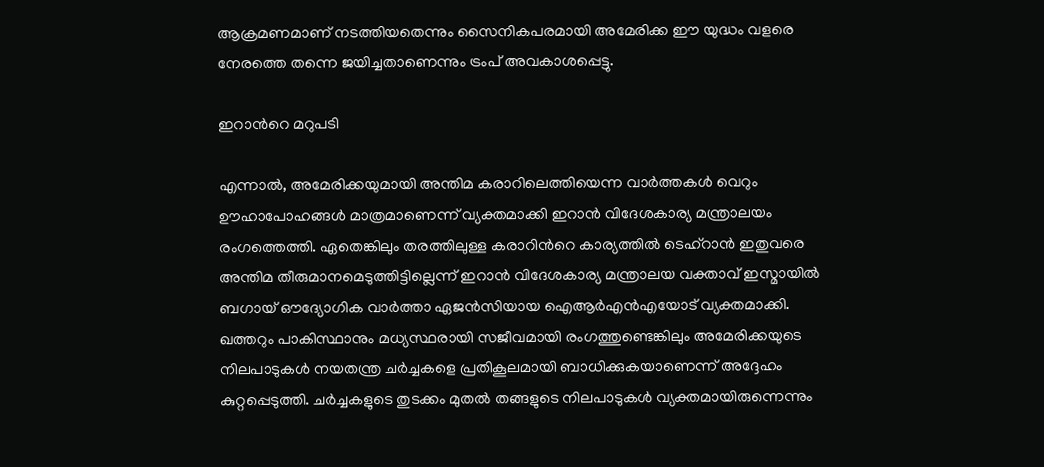ആക്രമണമാണ് നടത്തിയതെന്നും സൈനികപരമായി അമേരിക്ക ഈ യുദ്ധം വളരെ നേരത്തെ തന്നെ ജയിച്ചതാണെന്നും ട്രംപ് അവകാശപ്പെട്ടു.

ഇറാന്‍റെ മറുപടി

എന്നാൽ, അമേരിക്കയുമായി അന്തിമ കരാറിലെത്തിയെന്ന വാർത്തകൾ വെറും ഊഹാപോഹങ്ങൾ മാത്രമാണെന്ന് വ്യക്തമാക്കി ഇറാൻ വിദേശകാര്യ മന്ത്രാലയം രംഗത്തെത്തി. ഏതെങ്കിലും തരത്തിലുള്ള കരാറിന്‍റെ കാര്യത്തിൽ ടെഹ്റാൻ ഇതുവരെ അന്തിമ തീരുമാനമെടുത്തിട്ടില്ലെന്ന് ഇറാൻ വിദേശകാര്യ മന്ത്രാലയ വക്താവ് ഇസ്മായിൽ ബഗായ് ഔദ്യോഗിക വാർത്താ ഏജൻസിയായ ഐആർഎൻഎയോട് വ്യക്തമാക്കി. ഖത്തറും പാകിസ്ഥാനും മധ്യസ്ഥരായി സജീവമായി രംഗത്തുണ്ടെങ്കിലും അമേരിക്കയുടെ നിലപാടുകൾ നയതന്ത്ര ചർച്ചകളെ പ്രതികൂലമായി ബാധിക്കുകയാണെന്ന് അദ്ദേഹം കുറ്റപ്പെടുത്തി. ചർച്ചകളുടെ തുടക്കം മുതൽ തങ്ങളുടെ നിലപാടുകൾ വ്യക്തമായിരുന്നെന്നും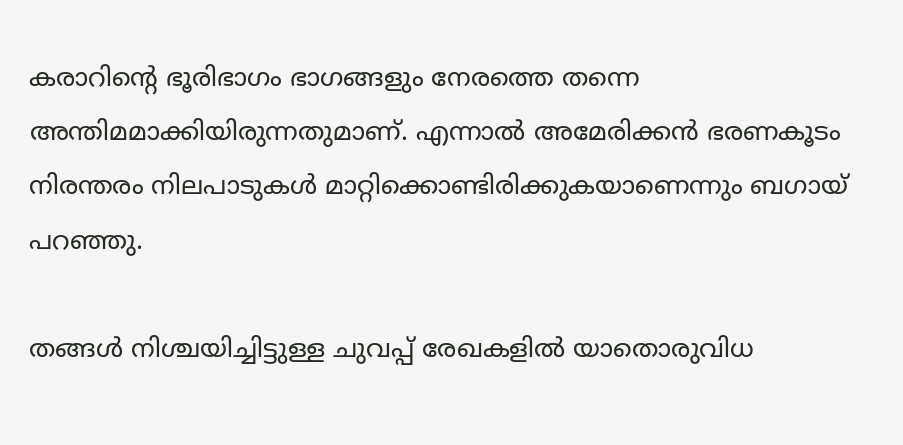കരാറിന്‍റെ ഭൂരിഭാഗം ഭാഗങ്ങളും നേരത്തെ തന്നെ അന്തിമമാക്കിയിരുന്നതുമാണ്. എന്നാൽ അമേരിക്കൻ ഭരണകൂടം നിരന്തരം നിലപാടുകൾ മാറ്റിക്കൊണ്ടിരിക്കുകയാണെന്നും ബഗായ് പറഞ്ഞു.

തങ്ങൾ നിശ്ചയിച്ചിട്ടുള്ള ചുവപ്പ് രേഖകളിൽ യാതൊരുവിധ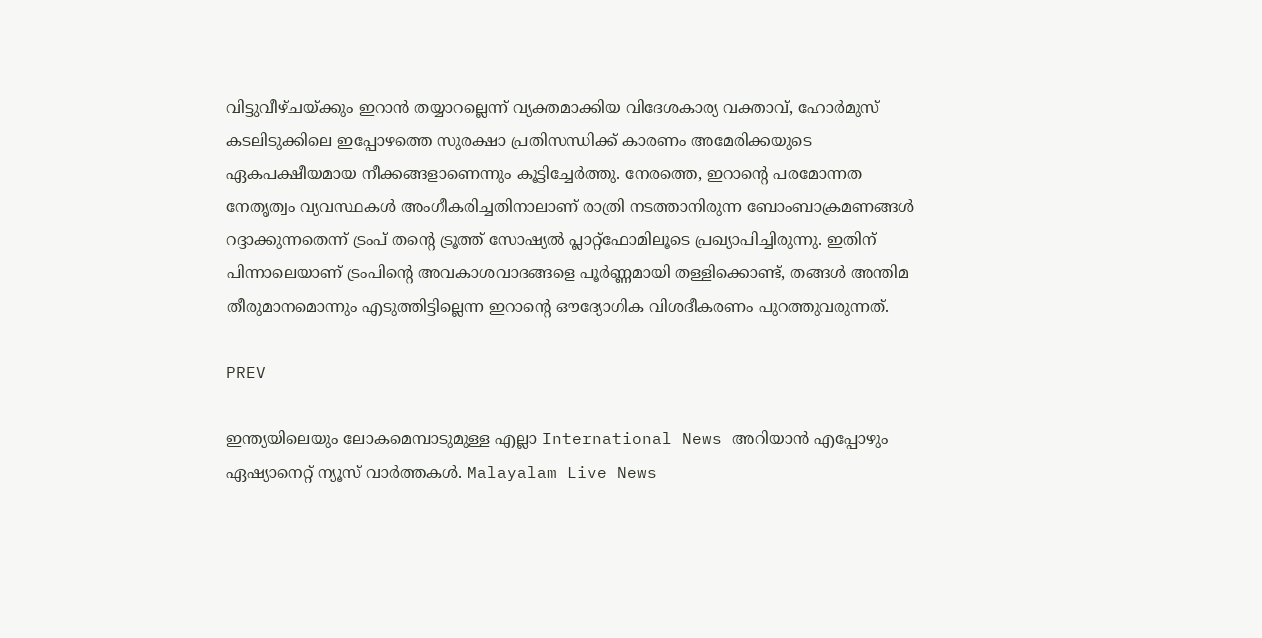വിട്ടുവീഴ്ചയ്ക്കും ഇറാൻ തയ്യാറല്ലെന്ന് വ്യക്തമാക്കിയ വിദേശകാര്യ വക്താവ്, ഹോർമുസ് കടലിടുക്കിലെ ഇപ്പോഴത്തെ സുരക്ഷാ പ്രതിസന്ധിക്ക് കാരണം അമേരിക്കയുടെ ഏകപക്ഷീയമായ നീക്കങ്ങളാണെന്നും കൂട്ടിച്ചേർത്തു. നേരത്തെ, ഇറാന്‍റെ പരമോന്നത നേതൃത്വം വ്യവസ്ഥകൾ അംഗീകരിച്ചതിനാലാണ് രാത്രി നടത്താനിരുന്ന ബോംബാക്രമണങ്ങൾ റദ്ദാക്കുന്നതെന്ന് ട്രംപ് തന്‍റെ ട്രൂത്ത് സോഷ്യൽ പ്ലാറ്റ്‌ഫോമിലൂടെ പ്രഖ്യാപിച്ചിരുന്നു. ഇതിന് പിന്നാലെയാണ് ട്രംപിന്റെ അവകാശവാദങ്ങളെ പൂർണ്ണമായി തള്ളിക്കൊണ്ട്, തങ്ങൾ അന്തിമ തീരുമാനമൊന്നും എടുത്തിട്ടില്ലെന്ന ഇറാന്റെ ഔദ്യോഗിക വിശദീകരണം പുറത്തുവരുന്നത്.

PREV

ഇന്ത്യയിലെയും ലോകമെമ്പാടുമുള്ള എല്ലാ International News അറിയാൻ എപ്പോഴും ഏഷ്യാനെറ്റ് ന്യൂസ് വാർത്തകൾ. Malayalam Live News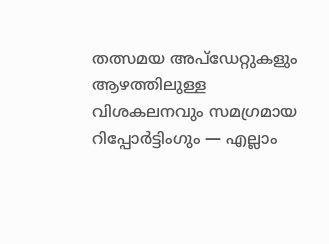തത്സമയ അപ്‌ഡേറ്റുകളും ആഴത്തിലുള്ള വിശകലനവും സമഗ്രമായ റിപ്പോർട്ടിംഗും — എല്ലാം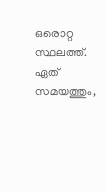ഒരൊറ്റ സ്ഥലത്ത്. ഏത് സമയത്തും,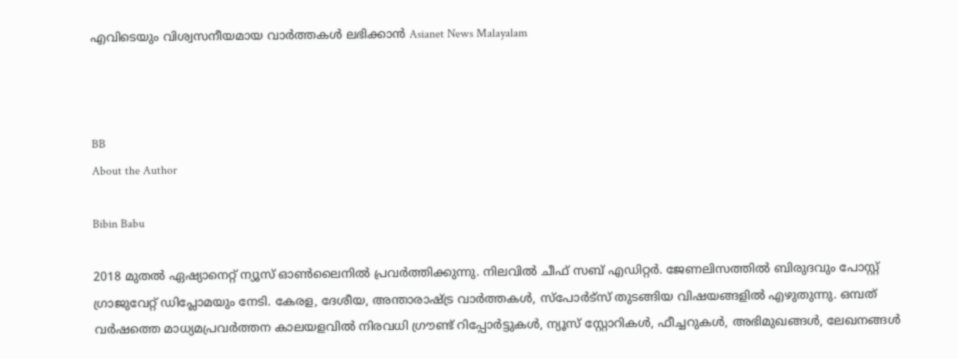എവിടെയും വിശ്വസനീയമായ വാർത്തകൾ ലഭിക്കാൻ Asianet News Malayalam



BB
About the Author

Bibin Babu

2018 മുതല്‍ ഏഷ്യാനെറ്റ് ന്യൂസ് ഓണ്‍ലൈനില്‍ പ്രവര്‍ത്തിക്കുന്നു. നിലവില്‍ ചീഫ് സബ് എഡിറ്റർ. ജേണലിസത്തില്‍ ബിരുദവും പോസ്റ്റ് ഗ്രാജുവേറ്റ് ഡിപ്ലോമയും നേടി. കേരള, ദേശീയ, അന്താരാഷ്ട്ര വാര്‍ത്തകള്‍, സ്പോര്‍ട്സ് തുടങ്ങിയ വിഷയങ്ങളില്‍ എഴുതുന്നു. ഒമ്പത് വര്‍ഷത്തെ മാധ്യമപ്രവര്‍ത്തന കാലയളവില്‍ നിരവധി ഗ്രൗണ്ട് റിപ്പോര്‍ട്ടുകള്‍, ന്യൂസ് സ്റ്റോറികള്‍, ഫീച്ചറുകള്‍, അഭിമുഖങ്ങള്‍, ലേഖനങ്ങള്‍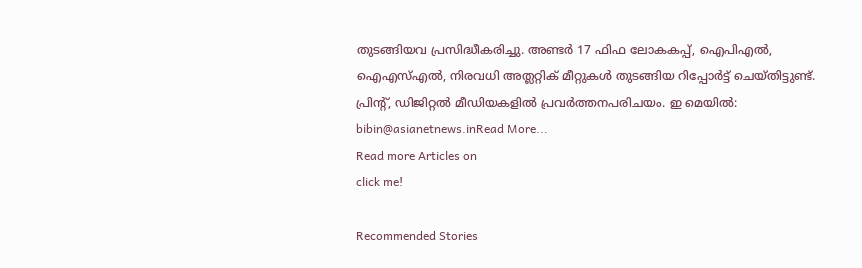തുടങ്ങിയവ പ്രസിദ്ധീകരിച്ചു. അണ്ടര്‍ 17 ഫിഫ ലോകകപ്പ്, ഐപിഎൽ, ഐഎസ്എൽ, നിരവധി അത്ലറ്റിക് മീറ്റുകൾ തുടങ്ങിയ റിപ്പോര്‍ട്ട് ചെയ്തിട്ടുണ്ട്. പ്രിന്‍റ്, ഡിജിറ്റല്‍ മീഡിയകളില്‍ പ്രവര്‍ത്തനപരിചയം. ഇ മെയില്‍: bibin@asianetnews.inRead More...
Read more Articles on
click me!

Recommended Stories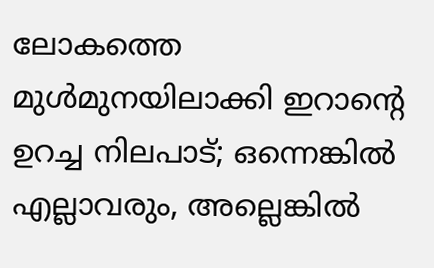ലോകത്തെ മുൾമുനയിലാക്കി ഇറാന്‍റെ ഉറച്ച നിലപാട്; ഒന്നെങ്കിൽ എല്ലാവരും, അല്ലെങ്കിൽ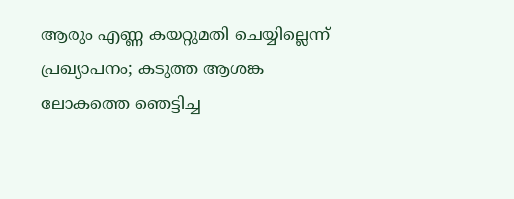ആരും എണ്ണ കയറ്റുമതി ചെയ്യില്ലെന്ന് പ്രഖ്യാപനം; കടുത്ത ആശങ്ക
ലോകത്തെ ഞെട്ടിച്ച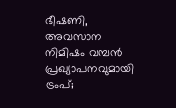ഭീഷണി, അവസാന നിമിഷം വമ്പൻ പ്രഖ്യാപനവുമായി ട്രംപ്;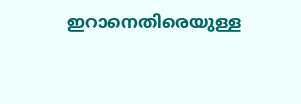ഇറാനെതിരെയുള്ള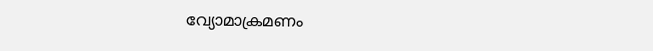വ്യോമാക്രമണം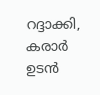റദ്ദാക്കി, കരാർ ഉടൻ